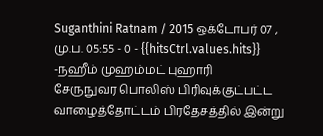Suganthini Ratnam / 2015 ஒக்டோபர் 07 , மு.ப. 05:55 - 0 - {{hitsCtrl.values.hits}}
-நஹீம் முஹம்மட் புஹாரி
சேருநுவர பொலிஸ் பிரிவுக்குட்பட்ட வாழைத்தோட்டம் பிரதேசத்தில் இன்று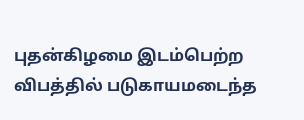புதன்கிழமை இடம்பெற்ற விபத்தில் படுகாயமடைந்த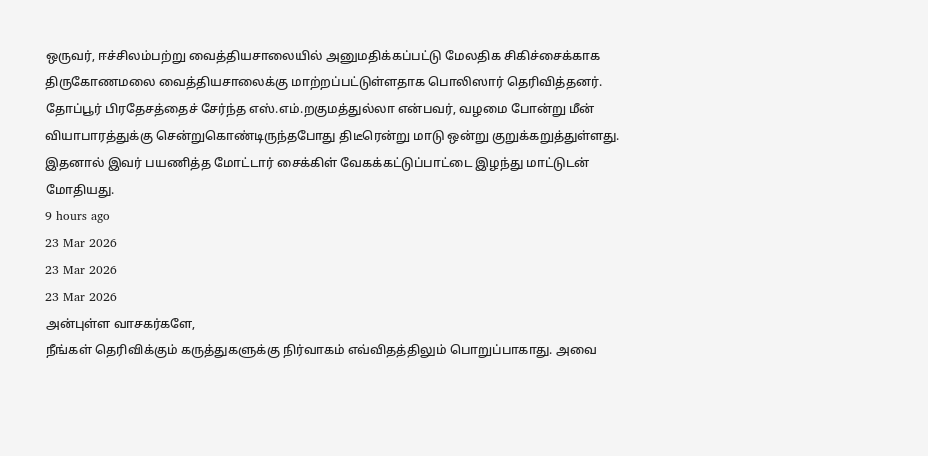ஒருவர், ஈச்சிலம்பற்று வைத்தியசாலையில் அனுமதிக்கப்பட்டு மேலதிக சிகிச்சைக்காக திருகோணமலை வைத்தியசாலைக்கு மாற்றப்பட்டுள்ளதாக பொலிஸார் தெரிவித்தனர்.
தோப்பூர் பிரதேசத்தைச் சேர்ந்த எஸ்.எம்.றகுமத்துல்லா என்பவர், வழமை போன்று மீன் வியாபாரத்துக்கு சென்றுகொண்டிருந்தபோது திடீரென்று மாடு ஒன்று குறுக்கறுத்துள்ளது. இதனால் இவர் பயணித்த மோட்டார் சைக்கிள் வேகக்கட்டுப்பாட்டை இழந்து மாட்டுடன் மோதியது.
9 hours ago
23 Mar 2026
23 Mar 2026
23 Mar 2026
அன்புள்ள வாசகர்களே,
நீங்கள் தெரிவிக்கும் கருத்துகளுக்கு நிர்வாகம் எவ்விதத்திலும் பொறுப்பாகாது. அவை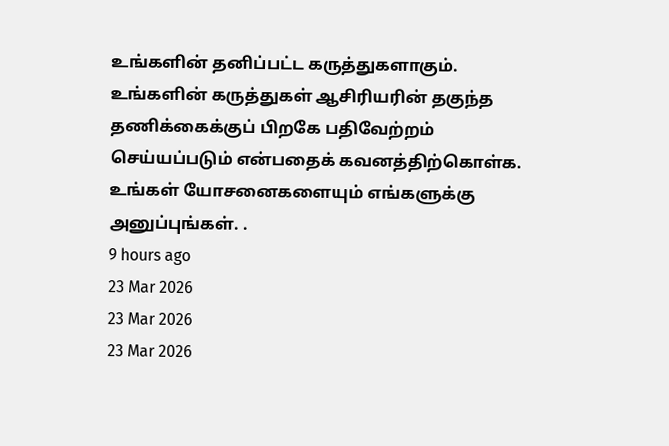உங்களின் தனிப்பட்ட கருத்துகளாகும். உங்களின் கருத்துகள் ஆசிரியரின் தகுந்த தணிக்கைக்குப் பிறகே பதிவேற்றம் செய்யப்படும் என்பதைக் கவனத்திற்கொள்க. உங்கள் யோசனைகளையும் எங்களுக்கு அனுப்புங்கள். .
9 hours ago
23 Mar 2026
23 Mar 2026
23 Mar 2026